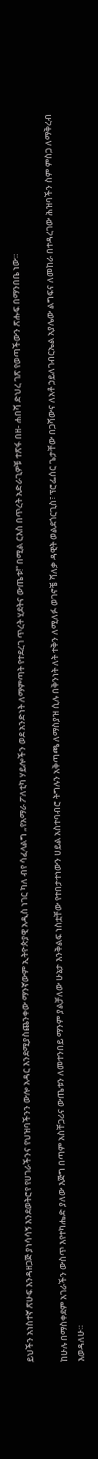ይህችን አነስተኛ ጽሁፍ እንዳዘጋጅ ያነሳሳኝ እንደወትሮየ የሀገራችንና የህዝባችንን ውሎ አዳር እንደሚያስጨንቀው ማንኛውም ኢትዮጵያዊ አዲስ ነገር ካለ ብየ ሳፈላልግ „የአማራ ፖለቲካ ሃይሎችን ወደ አንድነት ለማምጣት የተደረገ ጥረት ሂደትና ውጤቱ!“ በሚል ርእስ በጥረት አድራጊዎቹ ተጽፋ በዘ- ሐበሻ ድህረ ገጽ የወጣችውን ጽሑፍ በማንበቤ ነው።

ከሁሉ በማስቀደም አገራችን ውስጥ እየተካሔድ ያለው እጅግ በጣም አስቸጋሪና ውጤቱን ለመተንበይ ማንም ያልቻለው ሁኔታ እንቅልፍ ነስቷቸው የተበታተነውን ሀይል አስተባብሮ ትግሉን አቅጣጫ ለማስያዝ ሲሉ በቅንነት ለት ተቅን ለሚለፉ ወገኖቼ ሻለቃ ዳዊት ወልደጎርጊስ፣ ፕሮፌሰር ጌታቸው በጋሻውና ለአቶ ኃይለገብርኤል አያሌው ልግፍና ለመከራ በተዳረገው ሕዝባችን ስም ምስጋ ለማቅረብ እወዳለሁ።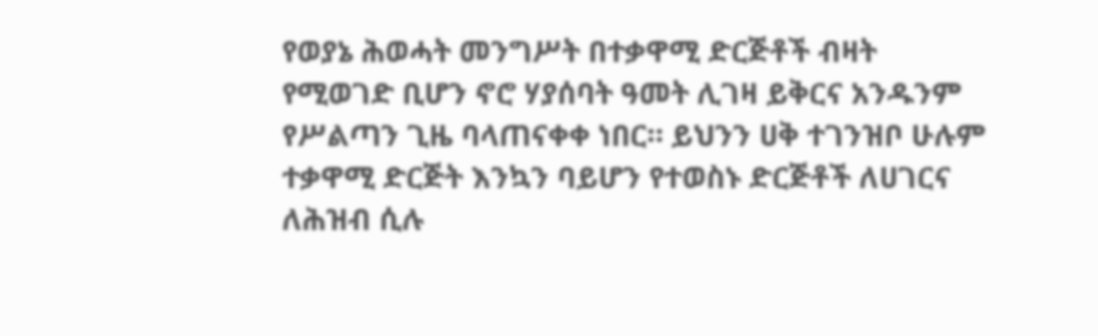የወያኔ ሕወሓት መንግሥት በተቃዋሚ ድርጅቶች ብዛት የሚወገድ ቢሆን ኖሮ ሃያሰባት ዓመት ሊገዛ ይቅርና አንዱንም የሥልጣን ጊዜ ባላጠናቀቀ ነበር። ይህንን ሀቅ ተገንዝቦ ሁሉም ተቃዋሚ ድርጅት እንኳን ባይሆን የተወስኑ ድርጅቶች ለሀገርና ለሕዝብ ሲሉ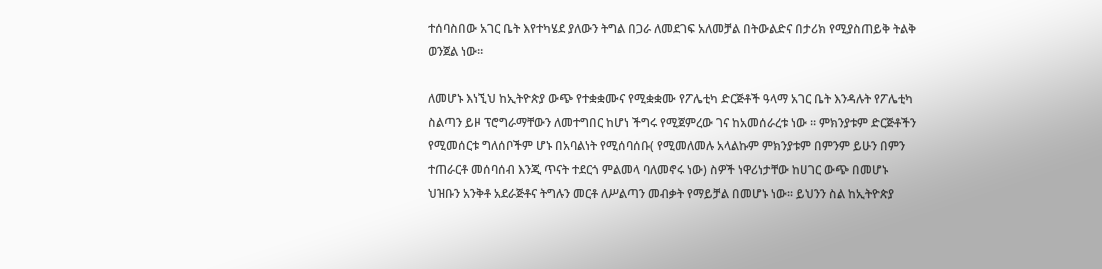ተሰባስበው አገር ቤት እየተካሄደ ያለውን ትግል በጋራ ለመደገፍ አለመቻል በትውልድና በታሪክ የሚያስጠይቅ ትልቅ ወንጀል ነው።

ለመሆኑ እነኚህ ከኢትዮጵያ ውጭ የተቋቋሙና የሚቋቋሙ የፖሌቲካ ድርጅቶች ዓላማ አገር ቤት እንዳሉት የፖሌቲካ ስልጣን ይዞ ፕሮግራማቸውን ለመተግበር ከሆነ ችግሩ የሚጀምረው ገና ከአመሰራረቱ ነው ። ምክንያቱም ድርጅቶችን የሚመሰርቱ ግለሰቦችም ሆኑ በአባልነት የሚሰባሰቡ( የሚመለመሉ አላልኩም ምክንያቱም በምንም ይሁን በምን ተጠራርቶ መሰባሰብ እንጂ ጥናት ተደርጎ ምልመላ ባለመኖሩ ነው) ስዎች ነዋሪነታቸው ከሀገር ውጭ በመሆኑ ህዝቡን አንቅቶ አደራጅቶና ትግሉን መርቶ ለሥልጣን መብቃት የማይቻል በመሆኑ ነው። ይህንን ስል ከኢትዮጵያ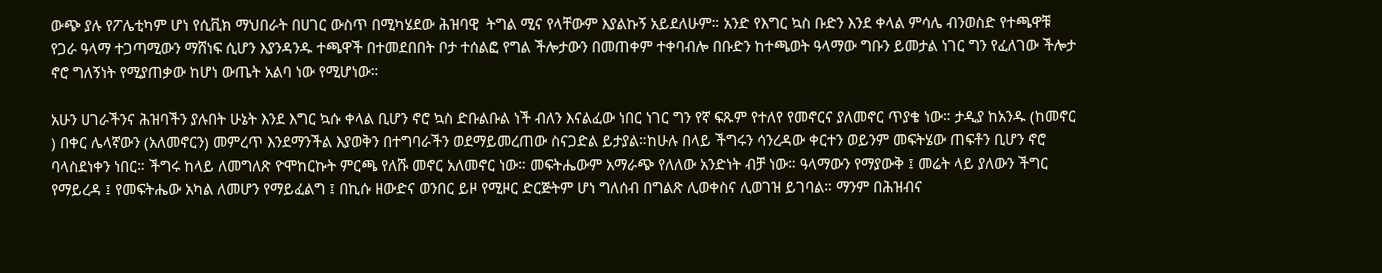ውጭ ያሉ የፖሌቲካም ሆነ የሲቪክ ማህበራት በሀገር ውስጥ በሚካሄደው ሕዝባዊ  ትግል ሚና የላቸውም እያልኩኝ አይደለሁም። አንድ የእግር ኳስ ቡድን እንደ ቀላል ምሳሌ ብንወስድ የተጫዋቹ የጋራ ዓላማ ተጋጣሚውን ማሸነፍ ሲሆን እያንዳንዱ ተጫዋች በተመደበበት ቦታ ተሰልፎ የግል ችሎታውን በመጠቀም ተቀባብሎ በቡድን ከተጫወት ዓላማው ግቡን ይመታል ነገር ግን የፈለገው ችሎታ ኖሮ ግለኝነት የሚያጠቃው ከሆነ ውጤት አልባ ነው የሚሆነው።

አሁን ሀገራችንና ሕዝባችን ያሉበት ሁኔት እንደ እግር ኳሱ ቀላል ቢሆን ኖሮ ኳስ ድቡልቡል ነች ብለን እናልፈው ነበር ነገር ግን የኛ ፍጹም የተለየ የመኖርና ያለመኖር ጥያቄ ነው። ታዲያ ከአንዱ (ከመኖር ) በቀር ሌላኛውን (አለመኖርን) መምረጥ እንደማንችል እያወቅን በተግባራችን ወደማይመረጠው ስናጋድል ይታያል።ከሁሉ በላይ ችግሩን ሳንረዳው ቀርተን ወይንም መፍትሄው ጠፍቶን ቢሆን ኖሮ ባላስደነቀን ነበር። ችግሩ ከላይ ለመግለጽ ዮሞከርኩት ምርጫ የለሹ መኖር አለመኖር ነው። መፍትሔውም አማራጭ የለለው አንድነት ብቻ ነው። ዓላማውን የማያውቅ ፤ መሬት ላይ ያለውን ችግር የማይረዳ ፤ የመፍትሔው አካል ለመሆን የማይፈልግ ፤ በኪሱ ዘውድና ወንበር ይዞ የሚዞር ድርጅትም ሆነ ግለሰብ በግልጽ ሊወቀስና ሊወገዝ ይገባል። ማንም በሕዝብና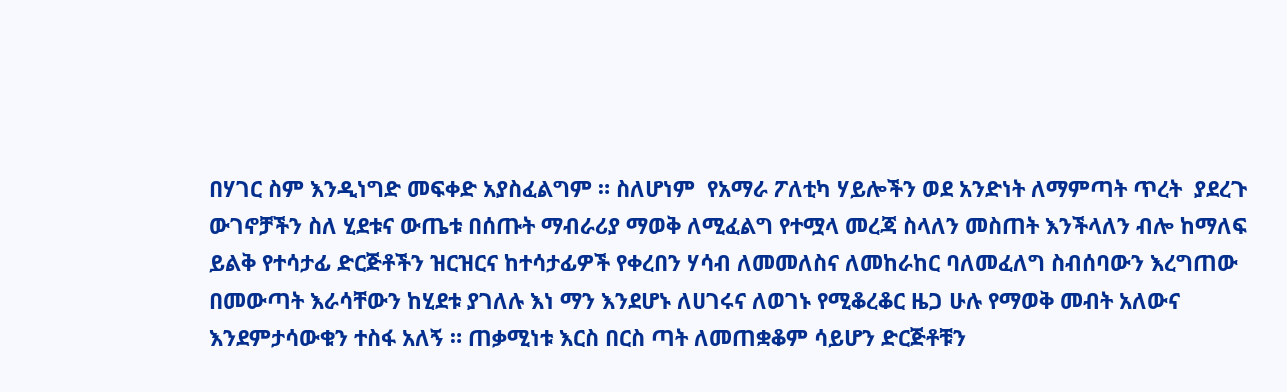በሃገር ስም እንዲነግድ መፍቀድ አያስፈልግም ። ስለሆነም  የአማራ ፖለቲካ ሃይሎችን ወደ አንድነት ለማምጣት ጥረት  ያደረጉ ውገኖቻችን ስለ ሂደቱና ውጤቱ በሰጡት ማብራሪያ ማወቅ ለሚፈልግ የተሟላ መረጃ ስላለን መስጠት እንችላለን ብሎ ከማለፍ ይልቅ የተሳታፊ ድርጅቶችን ዝርዝርና ከተሳታፊዎች የቀረበን ሃሳብ ለመመለስና ለመከራከር ባለመፈለግ ስብሰባውን እረግጠው በመውጣት እራሳቸውን ከሂደቱ ያገለሉ እነ ማን እንደሆኑ ለሀገሩና ለወገኑ የሚቆረቆር ዜጋ ሁሉ የማወቅ መብት አለውና እንደምታሳውቁን ተስፋ አለኝ ። ጠቃሚነቱ እርስ በርስ ጣት ለመጠቋቆም ሳይሆን ድርጅቶቹን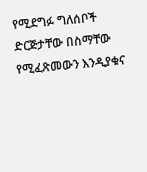የሚደግፉ ግለሰቦች ድርጅታቸው በስማቸው የሚፈጽመውን እንዲያቁና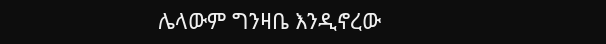ሌላውም ግንዛቤ እንዲኖረው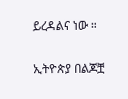ይረዳልና ነው ።

ኢትዮጵያ በልጆቿ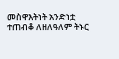መስዋእትነት አንድነቷ ተጠብቆ ለዘለዓለም ትኑር